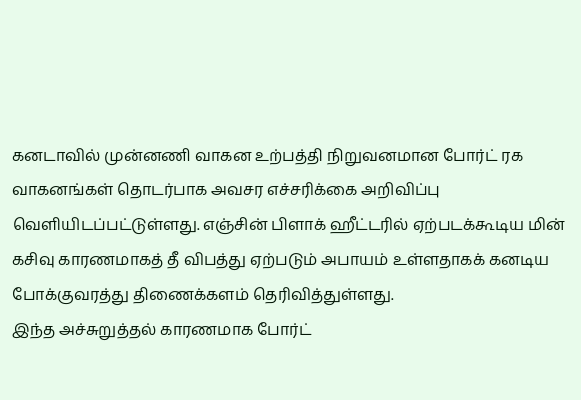கனடாவில் முன்னணி வாகன உற்பத்தி நிறுவனமான போர்ட் ரக வாகனங்கள் தொடர்பாக அவசர எச்சரிக்கை அறிவிப்பு வெளியிடப்பட்டுள்ளது. எஞ்சின் பிளாக் ஹீட்டரில் ஏற்படக்கூடிய மின் கசிவு காரணமாகத் தீ விபத்து ஏற்படும் அபாயம் உள்ளதாகக் கனடிய போக்குவரத்து திணைக்களம் தெரிவித்துள்ளது.
இந்த அச்சுறுத்தல் காரணமாக போர்ட்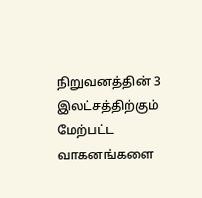நிறுவனத்தின் 3 இலட்சத்திற்கும் மேற்பட்ட வாகனங்களை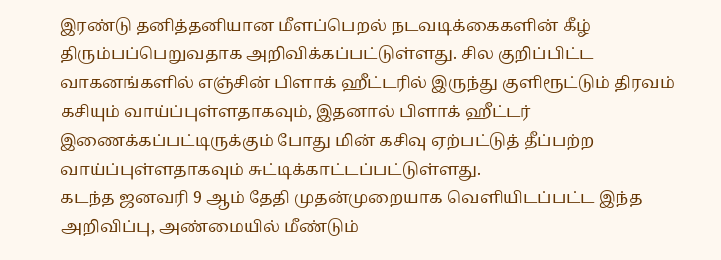இரண்டு தனித்தனியான மீளப்பெறல் நடவடிக்கைகளின் கீழ் திரும்பப்பெறுவதாக அறிவிக்கப்பட்டுள்ளது. சில குறிப்பிட்ட வாகனங்களில் எஞ்சின் பிளாக் ஹீட்டரில் இருந்து குளிரூட்டும் திரவம் கசியும் வாய்ப்புள்ளதாகவும், இதனால் பிளாக் ஹீட்டர் இணைக்கப்பட்டிருக்கும் போது மின் கசிவு ஏற்பட்டுத் தீப்பற்ற வாய்ப்புள்ளதாகவும் சுட்டிக்காட்டப்பட்டுள்ளது.
கடந்த ஜனவரி 9 ஆம் தேதி முதன்முறையாக வெளியிடப்பட்ட இந்த அறிவிப்பு, அண்மையில் மீண்டும்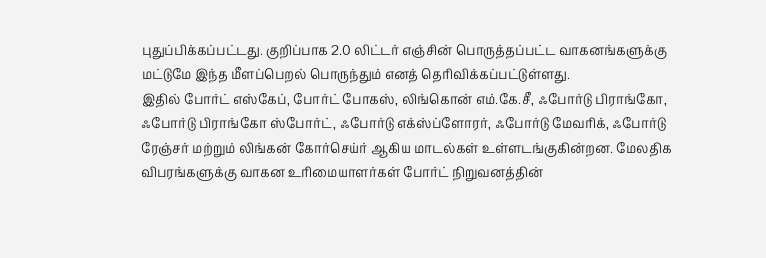புதுப்பிக்கப்பட்டது. குறிப்பாக 2.0 லிட்டர் எஞ்சின் பொருத்தப்பட்ட வாகனங்களுக்கு மட்டுமே இந்த மீளப்பெறல் பொருந்தும் எனத் தெரிவிக்கப்பட்டுள்ளது.
இதில் போர்ட் எஸ்கேப், போர்ட் போகஸ், லிங்கொன் எம்.கே.சீ, ஃபோர்டு பிராங்கோ, ஃபோர்டு பிராங்கோ ஸ்போர்ட், ஃபோர்டு எக்ஸ்ப்ளோரர், ஃபோர்டு மேவரிக், ஃபோர்டு ரேஞ்சர் மற்றும் லிங்கன் கோர்செய்ர் ஆகிய மாடல்கள் உள்ளடங்குகின்றன. மேலதிக விபரங்களுக்கு வாகன உரிமையாளர்கள் போர்ட் நிறுவனத்தின்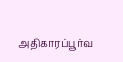அதிகாரப்பூர்வ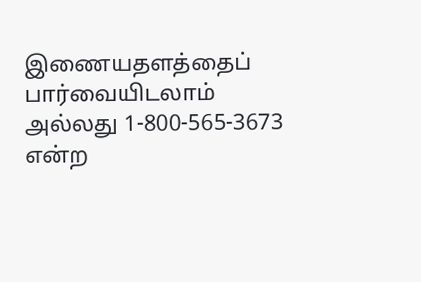இணையதளத்தைப் பார்வையிடலாம் அல்லது 1-800-565-3673 என்ற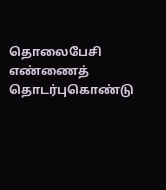தொலைபேசி எண்ணைத் தொடர்புகொண்டு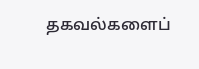தகவல்களைப்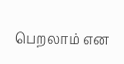பெறலாம் என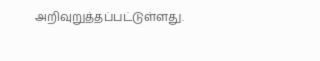அறிவுறுத்தப்பட்டுள்ளது.